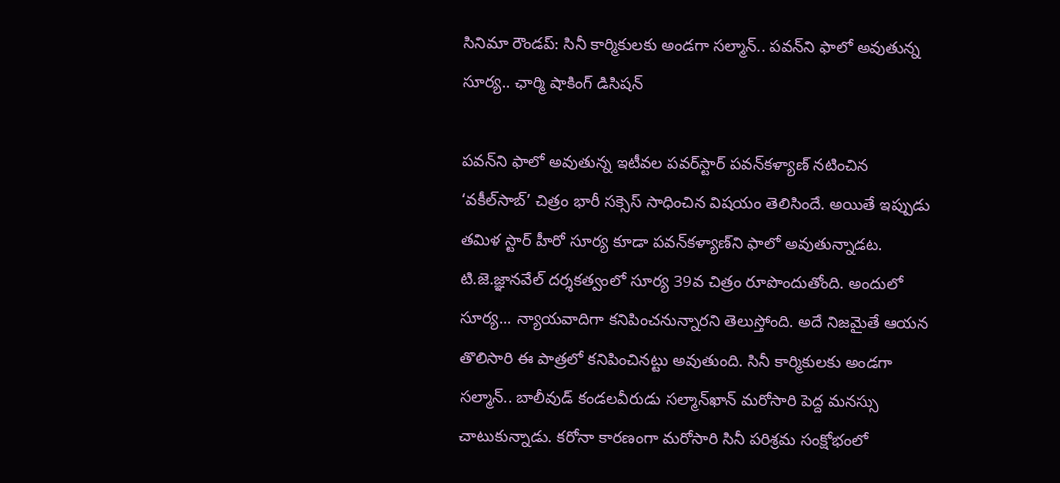సినిమా రౌండప్: సినీ కార్మికులకు అండగా సల్మాన్.. పవన్‌ని ఫాలో అవుతున్న సూర్య.. ఛార్మి షాకింగ్ డిసిషన్

పవన్‌ని ఫాలో అవుతున్న ఇటీవల పవర్‌స్టార్ పవన్‌కళ్యాణ్ నటించిన ‘వకీల్‌సాబ్’ చిత్రం భారీ సక్సెస్ సాధించిన విషయం తెలిసిందే. అయితే ఇప్పుడు తమిళ స్టార్ హీరో సూర్య కూడా పవన్‌కళ్యాణ్‌ని ఫాలో అవుతున్నాడట. టి.జె.జ్ఞానవేల్‌ దర్శకత్వంలో సూర్య 39వ చిత్రం రూపొందుతోంది. అందులో సూర్య... న్యాయవాదిగా కనిపించనున్నారని తెలుస్తోంది. అదే నిజమైతే ఆయన తొలిసారి ఈ పాత్రలో కనిపించినట్టు అవుతుంది. సినీ కార్మికులకు అండగా సల్మాన్.. బాలీవుడ్ కండలవీరుడు సల్మాన్‌ఖాన్ మరోసారి పెద్ద మనస్సు చాటుకున్నాడు. కరోనా కారణంగా మరోసారి సినీ పరిశ్రమ సంక్షోభంలో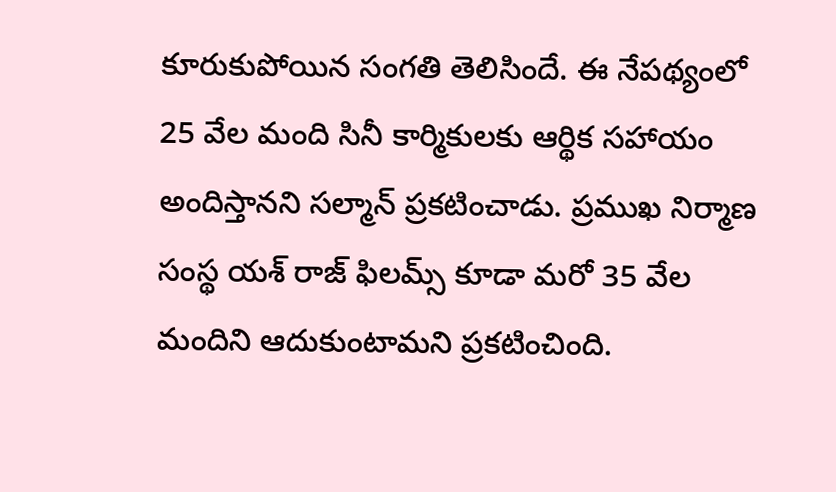కూరుకుపోయిన సంగతి తెలిసిందే. ఈ నేపథ్యంలో 25 వేల మంది సినీ కార్మికులకు ఆర్థిక సహాయం అందిస్తానని సల్మాన్ ప్రకటించాడు. ప్రముఖ నిర్మాణ సంస్థ యశ్ రాజ్ ఫిలమ్స్ కూడా మరో 35 వేల మందిని ఆదుకుంటామని ప్రకటించింది.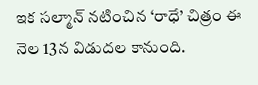ఇక సల్మాన్ నటించిన ‘రాధే’ చిత్రం ఈ నెల 13న విడుదల కానుంది.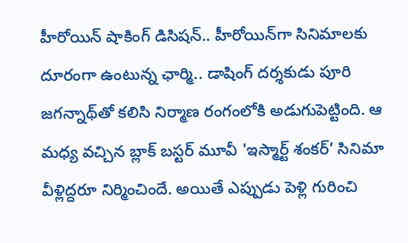హీరోయిన్ షాకింగ్ డిసిషన్.. హీరోయిన్‌గా సినిమాలకు దూరంగా ఉంటున్న ఛార్మి.. డాషింగ్ దర్శకుడు పూరి జగన్నాథ్‌తో కలిసి నిర్మాణ రంగంలోకి అడుగుపెట్టింది. ఆ మధ్య వచ్చిన బ్లాక్ బస్టర్ మూవీ 'ఇస్మార్ట్ శంకర్’ సినిమా వీళ్లిద్దరూ నిర్మించిందే. అయితే ఎప్పుడు పెళ్లి గురించి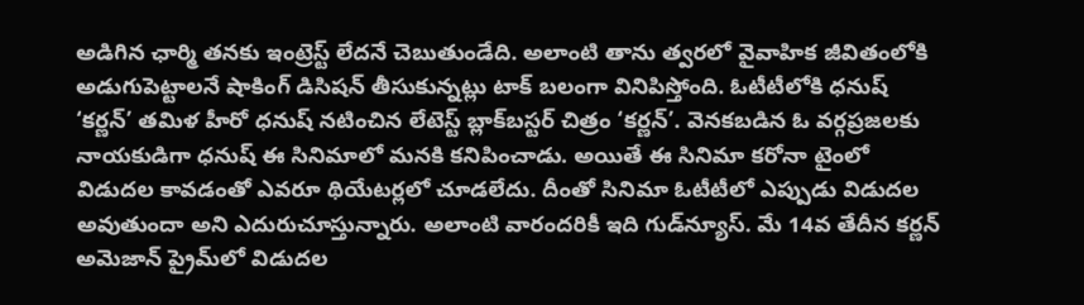అడిగిన ఛార్మి తనకు ఇంట్రెస్ట్ లేదనే చెబుతుండేది. అలాంటి తాను త్వరలో వైవాహిక జీవితంలోకి అడుగుపెట్టాలనే షాకింగ్ డిసిషన్ తీసుకున్నట్లు టాక్ బలంగా వినిపిస్తోంది. ఓటీటీలోకి ధనుష్ ‘కర్ణన్’ తమిళ హీరో ధనుష్ నటించిన లేటెస్ట్ బ్లాక్‌బస్టర్ చిత్రం ‘కర్ణన్’. వెనకబడిన ఓ వర్గప్రజలకు నాయకుడిగా ధనుష్ ఈ సినిమాలో మనకి కనిపించాడు. అయితే ఈ సినిమా కరోనా టైంలో విడుదల కావడంతో ఎవరూ థియేటర్లలో చూడలేదు. దీంతో సినిమా ఓటీటీలో ఎప్పుడు విడుదల అవుతుందా అని ఎదురుచూస్తున్నారు. అలాంటి వారందరికీ ఇది గుడ్‌న్యూస్. మే 14వ తేదీన కర్ణన్ అమెజాన్ ప్రైమ్‌లో విడుదల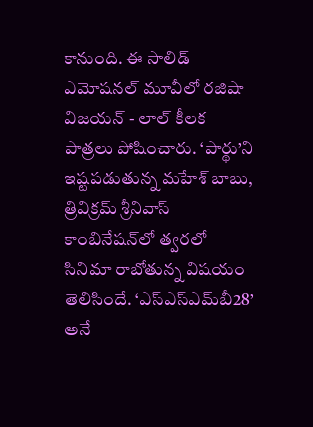కానుంది. ఈ సాలిడ్ ఎమోషనల్ మూవీలో రజిషా విజయన్ - లాల్ కీలక పాత్రలు పోషించారు. ‘పార్థు’ని ఇష్టపడుతున్న మహేశ్ బాబు, త్రివిక్రమ్ శ్రీనివాస్ కాంబినేషన్‌లో త్వరలో సినిమా రాబోతున్న విషయం తెలిసిందే. ‘ఎస్ఎస్ఎమ్‌బీ28’ అనే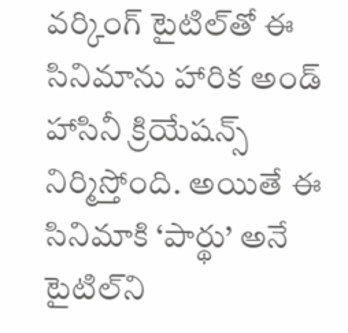వర్కింగ్ టైటిల్‌తో ఈ సినిమాను హారిక అండ్ హాసినీ క్రియేషన్స్ నిర్మిస్తోంది. అయితే ఈ సినిమాకి ‘పార్థు’ అనే టైటిల్‌ని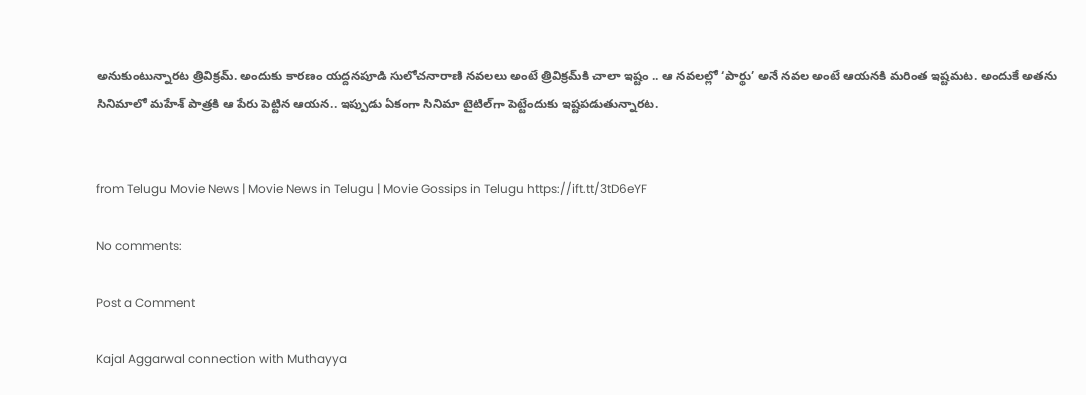అనుకుంటున్నారట త్రివిక్రమ్. అందుకు కారణం యద్దనపూడి సులోచనారాణి నవలలు అంటే త్రివిక్రమ్‌కి చాలా ఇష్టం .. ఆ నవలల్లో ‘పార్థు’ అనే నవల అంటే ఆయనకి మరింత ఇష్టమట. అందుకే అతను సినిమాలో మహేశ్ పాత్రకి ఆ పేరు పెట్టిన ఆయన.. ఇప్పుడు ఏకంగా సినిమా టైటిల్‌గా పెట్టేందుకు ఇష్టపడుతున్నారట.


from Telugu Movie News | Movie News in Telugu | Movie Gossips in Telugu https://ift.tt/3tD6eYF

No comments:

Post a Comment

Kajal Aggarwal connection with Muthayya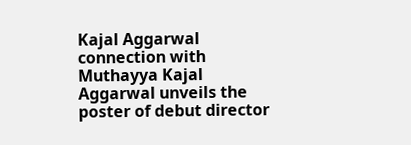Kajal Aggarwal connection with Muthayya Kajal Aggarwal unveils the poster of debut director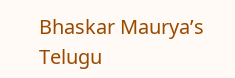Bhaskar Maurya’s Telugu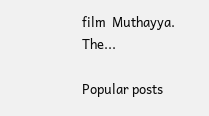film  Muthayya. The...

Popular posts